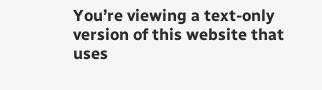You’re viewing a text-only version of this website that uses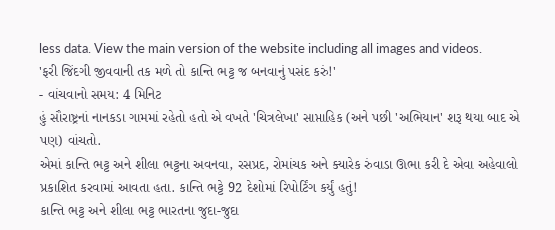less data. View the main version of the website including all images and videos.
'ફરી જિંદગી જીવવાની તક મળે તો કાન્તિ ભટ્ટ જ બનવાનું પસંદ કરું!'
- વાંચવાનો સમય: 4 મિનિટ
હું સૌરાષ્ટ્રનાં નાનકડા ગામમાં રહેતો હતો એ વખતે 'ચિત્રલેખા' સાપ્તાહિક (અને પછી 'અભિયાન' શરૂ થયા બાદ એ પણ) વાંચતો.
એમાં કાન્તિ ભટ્ટ અને શીલા ભટ્ટના અવનવા, રસપ્રદ, રોમાંચક અને ક્યારેક રુંવાડા ઊભા કરી દે એવા અહેવાલો પ્રકાશિત કરવામાં આવતા હતા. કાન્તિ ભટ્ટે 92 દેશોમાં રિપોર્ટિંગ કર્યું હતું!
કાન્તિ ભટ્ટ અને શીલા ભટ્ટ ભારતના જુદા-જુદા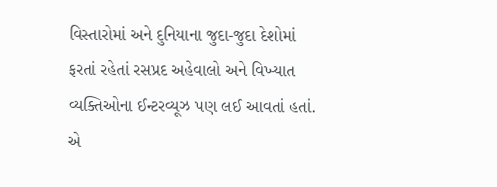વિસ્તારોમાં અને દુનિયાના જુદા-જુદા દેશોમાં ફરતાં રહેતાં રસપ્રદ અહેવાલો અને વિખ્યાત વ્યક્તિઓના ઈન્ટરવ્યૂઝ પણ લઈ આવતાં હતાં. એ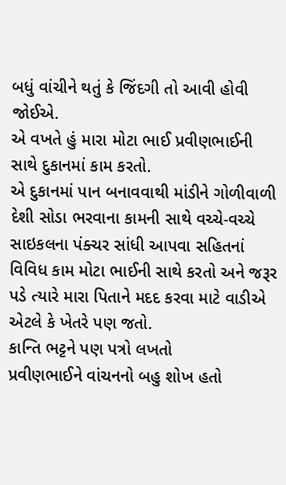બધું વાંચીને થતું કે જિંદગી તો આવી હોવી જોઈએ.
એ વખતે હું મારા મોટા ભાઈ પ્રવીણભાઈની સાથે દુકાનમાં કામ કરતો.
એ દુકાનમાં પાન બનાવવાથી માંડીને ગોળીવાળી દેશી સોડા ભરવાના કામની સાથે વચ્ચે-વચ્ચે સાઇકલના પંક્ચર સાંધી આપવા સહિતનાં વિવિધ કામ મોટા ભાઈની સાથે કરતો અને જરૂર પડે ત્યારે મારા પિતાને મદદ કરવા માટે વાડીએ એટલે કે ખેતરે પણ જતો.
કાન્તિ ભટ્ટને પણ પત્રો લખતો
પ્રવીણભાઈને વાંચનનો બહુ શોખ હતો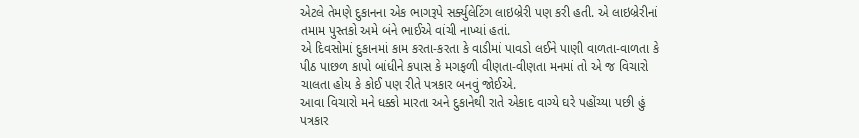એટલે તેમણે દુકાનના એક ભાગરૂપે સર્ક્યુલેટિંગ લાઇબ્રેરી પણ કરી હતી. એ લાઇબ્રેરીનાં તમામ પુસ્તકો અમે બંને ભાઈએ વાંચી નાખ્યાં હતાં.
એ દિવસોમાં દુકાનમાં કામ કરતા-કરતા કે વાડીમાં પાવડો લઈને પાણી વાળતા-વાળતા કે પીઠ પાછળ કાપો બાંધીને કપાસ કે મગફળી વીણતા-વીણતા મનમાં તો એ જ વિચારો ચાલતા હોય કે કોઈ પણ રીતે પત્રકાર બનવું જોઈએ.
આવા વિચારો મને ધક્કો મારતા અને દુકાનેથી રાતે એકાદ વાગ્યે ઘરે પહોંચ્યા પછી હું પત્રકાર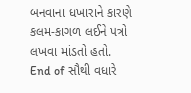બનવાના ધખારાને કારણે કલમ-કાગળ લઈને પત્રો લખવા માંડતો હતો.
End of સૌથી વધારે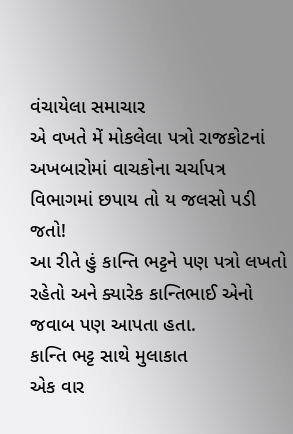વંચાયેલા સમાચાર
એ વખતે મેં મોકલેલા પત્રો રાજકોટનાં અખબારોમાં વાચકોના ચર્ચાપત્ર વિભાગમાં છપાય તો ય જલસો પડી જતો!
આ રીતે હું કાન્તિ ભટ્ટને પણ પત્રો લખતો રહેતો અને ક્યારેક કાન્તિભાઈ એનો જવાબ પણ આપતા હતા.
કાન્તિ ભટ્ટ સાથે મુલાકાત
એક વાર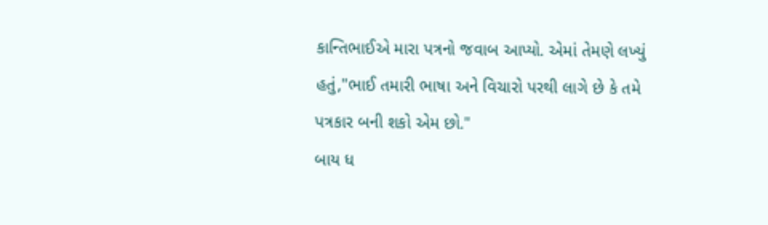કાન્તિભાઈએ મારા પત્રનો જવાબ આપ્યો. એમાં તેમણે લખ્યું હતું,"ભાઈ તમારી ભાષા અને વિચારો પરથી લાગે છે કે તમે પત્રકાર બની શકો એમ છો."
બાય ધ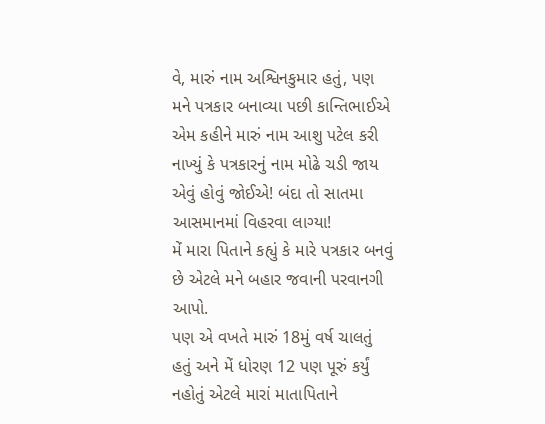વે, મારું નામ અશ્વિનકુમાર હતું, પણ મને પત્રકાર બનાવ્યા પછી કાન્તિભાઈએ એમ કહીને મારું નામ આશુ પટેલ કરી નાખ્યું કે પત્રકારનું નામ મોઢે ચડી જાય એવું હોવું જોઈએ! બંદા તો સાતમા આસમાનમાં વિહરવા લાગ્યા!
મેં મારા પિતાને કહ્યું કે મારે પત્રકાર બનવું છે એટલે મને બહાર જવાની પરવાનગી આપો.
પણ એ વખતે મારું 18મું વર્ષ ચાલતું હતું અને મેં ધોરણ 12 પણ પૂરું કર્યું નહોતું એટલે મારાં માતાપિતાને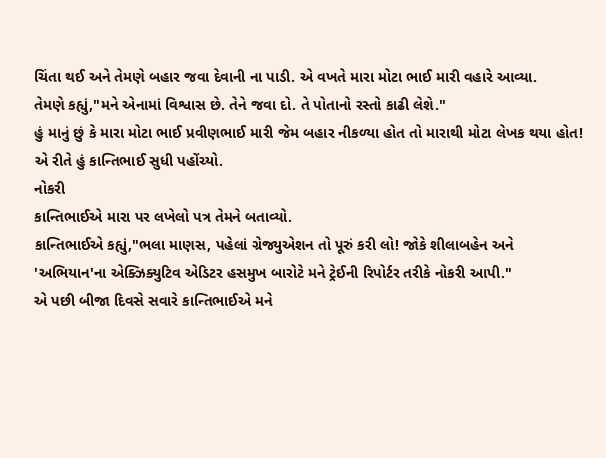ચિંતા થઈ અને તેમણે બહાર જવા દેવાની ના પાડી. એ વખતે મારા મોટા ભાઈ મારી વહારે આવ્યા.
તેમણે કહ્યું,"મને એનામાં વિશ્વાસ છે. તેને જવા દો. તે પોતાનો રસ્તો કાઢી લેશે."
હું માનું છું કે મારા મોટા ભાઈ પ્રવીણભાઈ મારી જેમ બહાર નીકળ્યા હોત તો મારાથી મોટા લેખક થયા હોત! એ રીતે હું કાન્તિભાઈ સુધી પહોંચ્યો.
નોકરી
કાન્તિભાઈએ મારા પર લખેલો પત્ર તેમને બતાવ્યો.
કાન્તિભાઈએ કહ્યું,"ભલા માણસ, પહેલાં ગ્રેજ્યુએશન તો પૂરું કરી લો! જોકે શીલાબહેન અને 'અભિયાન'ના એક્ઝિક્યુટિવ એડિટર હસમુખ બારોટે મને ટ્રેઈની રિપોર્ટર તરીકે નોકરી આપી."
એ પછી બીજા દિવસે સવારે કાન્તિભાઈએ મને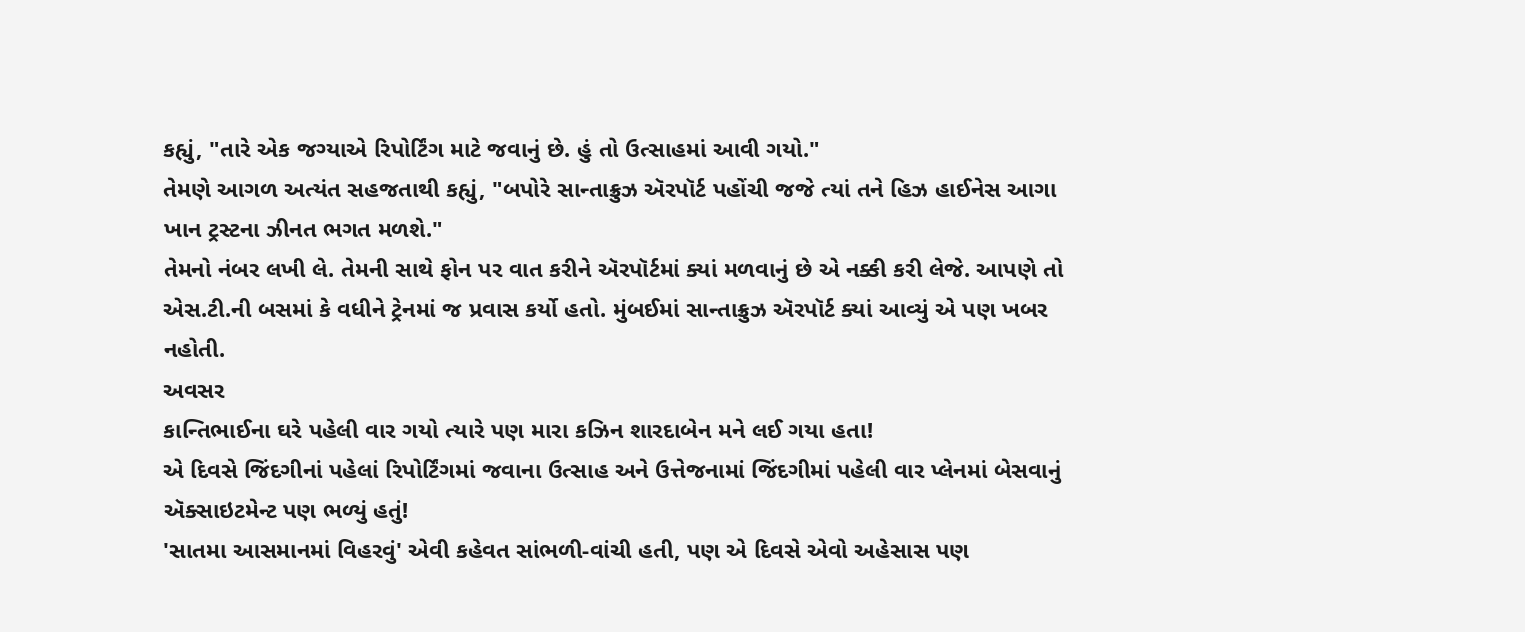કહ્યું, "તારે એક જગ્યાએ રિપોર્ટિંગ માટે જવાનું છે. હું તો ઉત્સાહમાં આવી ગયો."
તેમણે આગળ અત્યંત સહજતાથી કહ્યું, "બપોરે સાન્તાક્રુઝ ઍરપૉર્ટ પહોંચી જજે ત્યાં તને હિઝ હાઈનેસ આગા ખાન ટ્રસ્ટના ઝીનત ભગત મળશે."
તેમનો નંબર લખી લે. તેમની સાથે ફોન પર વાત કરીને ઍરપૉર્ટમાં ક્યાં મળવાનું છે એ નક્કી કરી લેજે. આપણે તો એસ.ટી.ની બસમાં કે વધીને ટ્રેનમાં જ પ્રવાસ કર્યો હતો. મુંબઈમાં સાન્તાક્રુઝ ઍરપૉર્ટ ક્યાં આવ્યું એ પણ ખબર નહોતી.
અવસર
કાન્તિભાઈના ઘરે પહેલી વાર ગયો ત્યારે પણ મારા કઝિન શારદાબેન મને લઈ ગયા હતા!
એ દિવસે જિંદગીનાં પહેલાં રિપોર્ટિંગમાં જવાના ઉત્સાહ અને ઉત્તેજનામાં જિંદગીમાં પહેલી વાર પ્લેનમાં બેસવાનું ઍક્સાઇટમેન્ટ પણ ભળ્યું હતું!
'સાતમા આસમાનમાં વિહરવું' એવી કહેવત સાંભળી-વાંચી હતી, પણ એ દિવસે એવો અહેસાસ પણ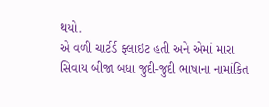થયો.
એ વળી ચાર્ટર્ડ ફ્લાઇટ હતી અને એમાં મારા સિવાય બીજા બધા જુદી-જુદી ભાષાના નામાંકિત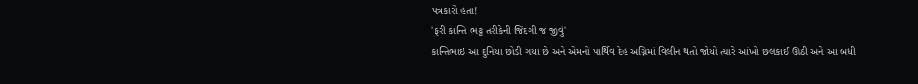પત્રકારો હતા!
'ફરી કાન્તિ ભટ્ટ તરીકેની જિંદગી જ જીવું'
કાન્તિભાઇ આ દુનિયા છોડી ગયા છે અને એમનો પાર્થિવ દેહ અગ્નિમાં વિલીન થતો જોયો ત્યારે આંખો છલકાઈ ઊઠી અને આ બધી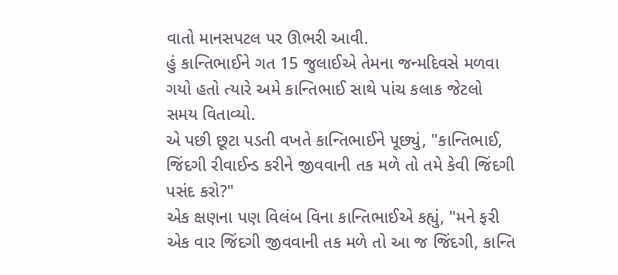વાતો માનસપટલ પર ઊભરી આવી.
હું કાન્તિભાઈને ગત 15 જુલાઈએ તેમના જન્મદિવસે મળવા ગયો હતો ત્યારે અમે કાન્તિભાઈ સાથે પાંચ કલાક જેટલો સમય વિતાવ્યો.
એ પછી છૂટા પડતી વખતે કાન્તિભાઈને પૂછ્યું, "કાન્તિભાઈ, જિંદગી રીવાઈન્ડ કરીને જીવવાની તક મળે તો તમે કેવી જિંદગી પસંદ કરો?"
એક ક્ષણના પણ વિલંબ વિના કાન્તિભાઈએ કહ્યું, "મને ફરી એક વાર જિંદગી જીવવાની તક મળે તો આ જ જિંદગી, કાન્તિ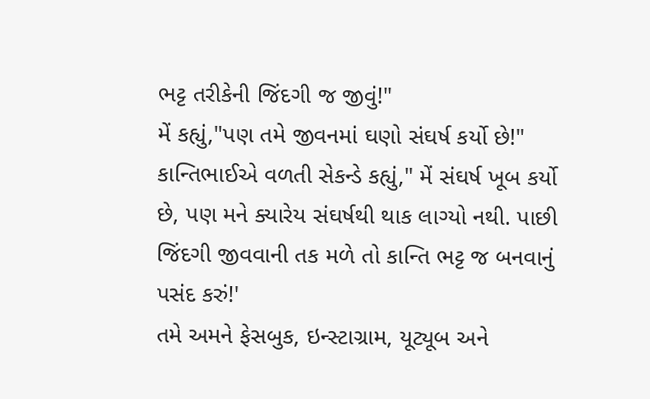ભટ્ટ તરીકેની જિંદગી જ જીવું!"
મેં કહ્યું,"પણ તમે જીવનમાં ઘણો સંઘર્ષ કર્યો છે!"
કાન્તિભાઈએ વળતી સેકન્ડે કહ્યું," મેં સંઘર્ષ ખૂબ કર્યો છે, પણ મને ક્યારેય સંઘર્ષથી થાક લાગ્યો નથી. પાછી જિંદગી જીવવાની તક મળે તો કાન્તિ ભટ્ટ જ બનવાનું પસંદ કરું!'
તમે અમને ફેસબુક, ઇન્સ્ટાગ્રામ, યૂટ્યૂબ અને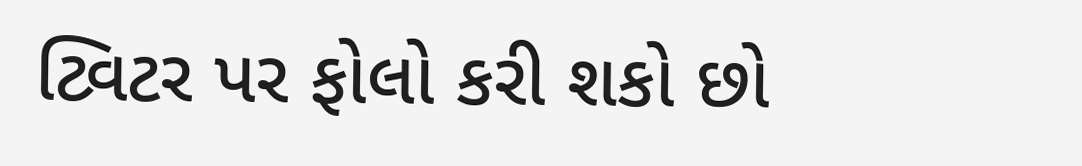ટ્વિટર પર ફોલો કરી શકો છો